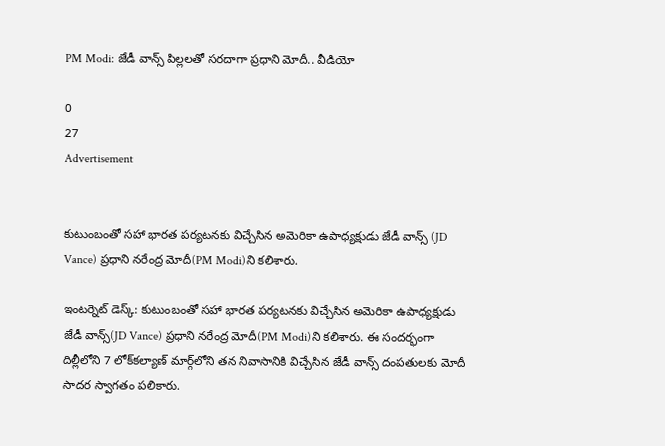PM Modi: జేడీ వాన్స్‌ పిల్లలతో సరదాగా ప్రధాని మోదీ.. వీడియో

0
27
Advertisement


కుటుంబంతో సహా భారత పర్యటనకు విచ్చేసిన అమెరికా ఉపాధ్యక్షుడు జేడీ వాన్స్‌ (JD Vance) ప్రధాని నరేంద్ర మోదీ(PM Modi)ని కలిశారు.

ఇంటర్నెట్‌ డెస్క్‌: కుటుంబంతో సహా భారత పర్యటనకు విచ్చేసిన అమెరికా ఉపాధ్యక్షుడు జేడీ వాన్స్‌(JD Vance) ప్రధాని నరేంద్ర మోదీ(PM Modi)ని కలిశారు. ఈ సందర్భంగా దిల్లీలోని 7 లోక్‌కల్యాణ్‌ మార్గ్‌లోని తన నివాసానికి విచ్చేసిన జేడీ వాన్స్ దంపతులకు మోదీ సాదర స్వాగతం పలికారు.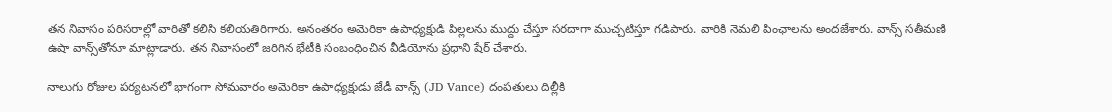తన నివాసం పరిసరాల్లో వారితో కలిసి కలియతిరిగారు. అనంతరం అమెరికా ఉపాధ్యక్షుడి పిల్లలను ముద్దు చేస్తూ సరదాగా ముచ్చటిస్తూ గడిపారు. వారికి నెమలి పింఛాలను అందజేశారు. వాన్స్‌ సతీమణి ఉషా వాన్స్‌తోనూ మాట్లాడారు. తన నివాసంలో జరిగిన భేటీకి సంబంధించిన వీడియోను ప్రధాని షేర్‌ చేశారు.

నాలుగు రోజుల పర్యటనలో భాగంగా సోమవారం అమెరికా ఉపాధ్యక్షుడు జేడీ వాన్స్ (JD Vance) దంపతులు దిల్లీకి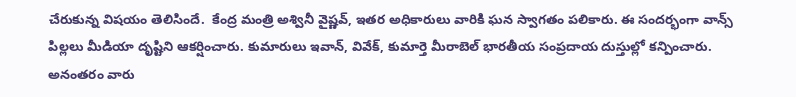చేరుకున్న విషయం తెలిసిందే.  కేంద్ర మంత్రి అశ్వినీ వైష్ణవ్‌, ఇతర అధికారులు వారికి ఘన స్వాగతం పలికారు. ఈ సందర్భంగా వాన్స్‌ పిల్లలు మీడియా దృష్టిని ఆకర్షించారు. కుమారులు ఇవాన్‌, వివేక్‌, కుమార్తె మీరాబెల్‌ భారతీయ సంప్రదాయ దుస్తుల్లో కన్పించారు. అనంతరం వారు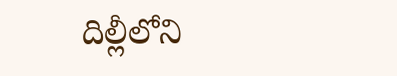దిల్లీలోని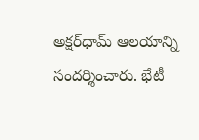అక్షర్‌ధామ్‌ ఆలయాన్ని సందర్శించారు. భేటీ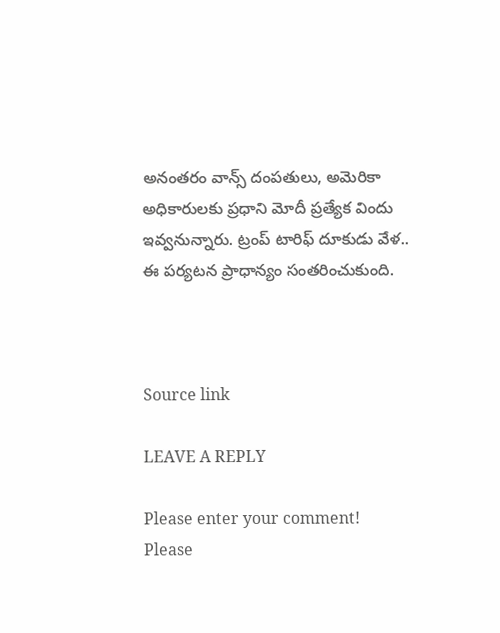అనంతరం వాన్స్‌ దంపతులు, అమెరికా అధికారులకు ప్రధాని మోదీ ప్రత్యేక విందు ఇవ్వనున్నారు. ట్రంప్ టారిఫ్ దూకుడు వేళ.. ఈ పర్యటన ప్రాధాన్యం సంతరించుకుంది.



Source link

LEAVE A REPLY

Please enter your comment!
Please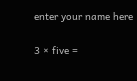enter your name here

3 × five =